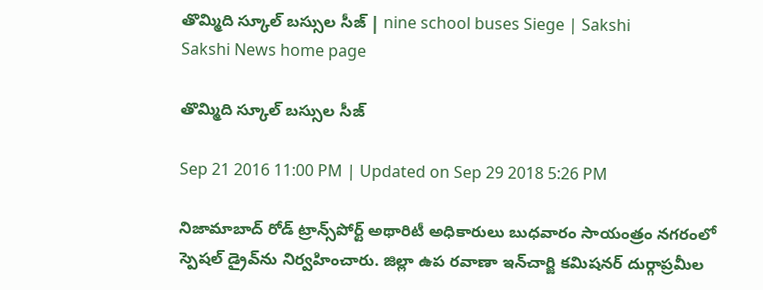తొమ్మిది స్కూల్‌ బస్సుల సీజ్‌ | nine school buses Siege | Sakshi
Sakshi News home page

తొమ్మిది స్కూల్‌ బస్సుల సీజ్‌

Sep 21 2016 11:00 PM | Updated on Sep 29 2018 5:26 PM

నిజామాబాద్‌ రోడ్‌ ట్రాన్స్‌పోర్ట్‌ అథారిటీ అధికారులు బుధవారం సాయంత్రం నగరంలో స్పెషల్‌ డ్రైవ్‌ను నిర్వహించారు. జిల్లా ఉప రవాణా ఇన్‌చార్జి కమిషనర్‌ దుర్గాప్రమీల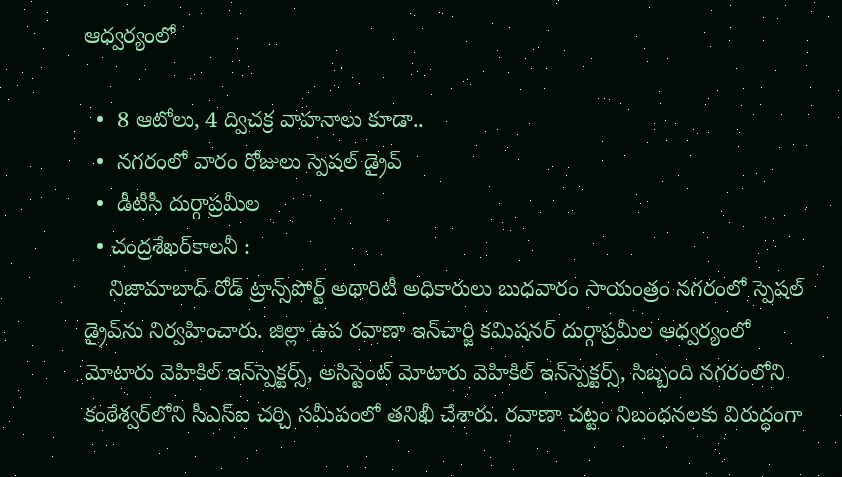ఆధ్వర్యంలో

  •  8 ఆటోలు, 4 ద్విచక్ర వాహనాలు కూడా..
  •  నగరంలో వారం రోజులు స్పెషల్‌ డ్రైవ్‌
  •  డీటీసీ దుర్గాప్రమీల
  • చంద్రశేఖర్‌కాలనీ :
    నిజామాబాద్‌ రోడ్‌ ట్రాన్స్‌పోర్ట్‌ అథారిటీ అధికారులు బుధవారం సాయంత్రం నగరంలో స్పెషల్‌ డ్రైవ్‌ను నిర్వహించారు. జిల్లా ఉప రవాణా ఇన్‌చార్జి కమిషనర్‌ దుర్గాప్రమీల ఆధ్వర్యంలో మోటారు వెహికిల్‌ ఇన్‌స్పెక్టర్స్, అసిస్టెంట్‌ మోటారు వెహికిల్‌ ఇన్‌స్పెక్టర్స్, సిబ్బంది నగరంలోని కంఠేశ్వర్‌లోని సీఎస్‌ఐ చర్చి సమీపంలో తనిఖీ చేశారు. రవాణా చట్టం నిబంధనలకు విరుద్ధంగా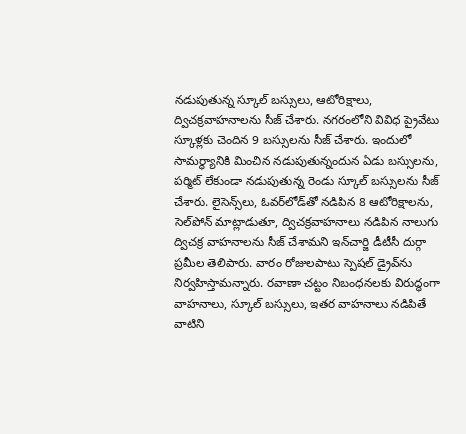నడుపుతున్న స్కూల్‌ బస్సులు, ఆటోరిక్షాలు, ద్విచక్రవాహనాలను సీజ్‌ చేశారు. నగరంలోని వివిధ ప్రైవేటు స్కూళ్లకు చెందిన 9 బస్సులను సీజ్‌ చేశారు. ఇందులో సామర్థ్యానికి మించిన నడుపుతున్నందున ఏడు బస్సులను, పర్మిట్‌ లేకుండా నడుపుతున్న రెండు స్కూల్‌ బస్సులను సీజ్‌ చేశారు. లైసెన్స్‌లు, ఓవర్‌లోడ్‌తో నడిపిన 8 ఆటోరిక్షాలను, సెల్‌పోన్‌ మాట్లాడుతూ, ద్విచక్రవాహనాలు నడిపిన నాలుగు ద్విచక్ర వాహనాలను సీజ్‌ చేశామని ఇన్‌చార్జి డీటీసీ దుర్గా ప్రమీల తెలిపారు. వారం రోజులపాటు స్పెషల్‌ డ్రైవ్‌ను నిర్వహిస్తామన్నారు. రవాణా చట్టం నిబంధనలకు విరుద్ధంగా వాహనాలు, స్కూల్‌ బస్సులు, ఇతర వాహనాలు నడిపితే వాటిని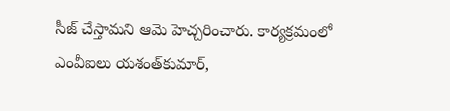సీజ్‌ చేస్తామని ఆమె హెచ్చరించారు. కార్యక్రమంలో ఎంవీఐలు యశంత్‌కుమార్,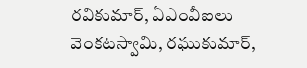రవికుమార్, ఏఎంవీఐలు వెంకటస్వామి, రఘుకుమార్,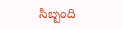సిబ్బంది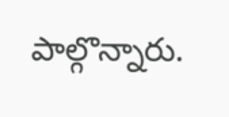పాల్గొన్నారు.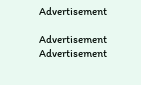Advertisement

Advertisement
Advertisement